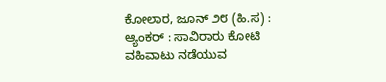ಕೋಲಾರ, ಜೂನ್ ೨೮ (ಹಿ.ಸ) :
ಆ್ಯಂಕರ್ : ಸಾವಿರಾರು ಕೋಟಿ ವಹಿವಾಟು ನಡೆಯುವ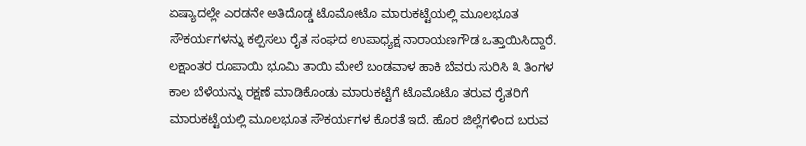ಏಷ್ಯಾದಲ್ಲೇ ಎರಡನೇ ಅತಿದೊಡ್ಡ ಟೊಮೋಟೊ ಮಾರುಕಟ್ಟೆಯಲ್ಲಿ ಮೂಲಭೂತ ಸೌಕರ್ಯಗಳನ್ನು ಕಲ್ಪಿಸಲು ರೈತ ಸಂಘದ ಉಪಾಧ್ಯಕ್ಷ ನಾರಾಯಣಗೌಡ ಒತ್ತಾಯಿಸಿದ್ದಾರೆ.
ಲಕ್ಷಾಂತರ ರೂಪಾಯಿ ಭೂಮಿ ತಾಯಿ ಮೇಲೆ ಬಂಡವಾಳ ಹಾಕಿ ಬೆವರು ಸುರಿಸಿ ೩ ತಿಂಗಳ ಕಾಲ ಬೆಳೆಯನ್ನು ರಕ್ಷಣೆ ಮಾಡಿಕೊಂಡು ಮಾರುಕಟ್ಟೆಗೆ ಟೊಮೊಟೊ ತರುವ ರೈತರಿಗೆ ಮಾರುಕಟ್ಟೆಯಲ್ಲಿ ಮೂಲಭೂತ ಸೌಕರ್ಯಗಳ ಕೊರತೆ ಇದೆ. ಹೊರ ಜಿಲ್ಲೆಗಳಿಂದ ಬರುವ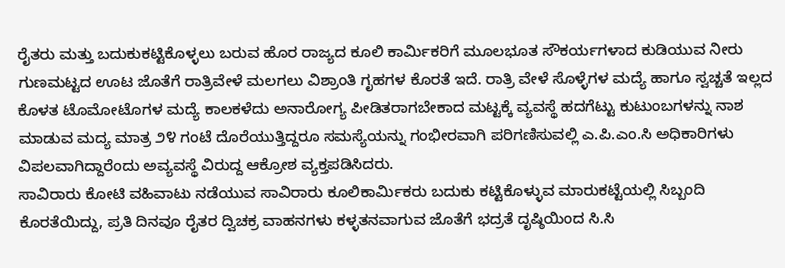ರೈತರು ಮತ್ತು ಬದುಕುಕಟ್ಟಿಕೊಳ್ಳಲು ಬರುವ ಹೊರ ರಾಜ್ಯದ ಕೂಲಿ ಕಾರ್ಮಿಕರಿಗೆ ಮೂಲಭೂತ ಸೌಕರ್ಯಗಳಾದ ಕುಡಿಯುವ ನೀರು ಗುಣಮಟ್ಟದ ಊಟ ಜೊತೆಗೆ ರಾತ್ರಿವೇಳೆ ಮಲಗಲು ವಿಶ್ರಾಂತಿ ಗೃಹಗಳ ಕೊರತೆ ಇದೆ. ರಾತ್ರಿ ವೇಳೆ ಸೊಳ್ಳೆಗಳ ಮದ್ಯೆ ಹಾಗೂ ಸ್ವಚ್ಚತೆ ಇಲ್ಲದ ಕೊಳತ ಟೊಮೋಟೊಗಳ ಮದ್ಯೆ ಕಾಲಕಳೆದು ಅನಾರೋಗ್ಯ ಪೀಡಿತರಾಗಬೇಕಾದ ಮಟ್ಟಕ್ಕೆ ವ್ಯವಸ್ಥೆ ಹದಗೆಟ್ಟು ಕುಟುಂಬಗಳನ್ನು ನಾಶ ಮಾಡುವ ಮದ್ಯ ಮಾತ್ರ ೨೪ ಗಂಟೆ ದೊರೆಯುತ್ತಿದ್ದರೂ ಸಮಸ್ಯೆಯನ್ನು ಗಂಭೀರವಾಗಿ ಪರಿಗಣಿಸುವಲ್ಲಿ ಎ.ಪಿ.ಎಂ.ಸಿ ಅಧಿಕಾರಿಗಳು ವಿಪಲವಾಗಿದ್ದಾರೆಂದು ಅವ್ಯವಸ್ಥೆ ವಿರುದ್ದ ಆಕ್ರೋಶ ವ್ಯಕ್ತಪಡಿಸಿದರು.
ಸಾವಿರಾರು ಕೋಟಿ ವಹಿವಾಟು ನಡೆಯುವ ಸಾವಿರಾರು ಕೂಲಿಕಾರ್ಮಿಕರು ಬದುಕು ಕಟ್ಟಿಕೊಳ್ಳುವ ಮಾರುಕಟ್ಟೆಯಲ್ಲಿ ಸಿಬ್ಬಂದಿ ಕೊರತೆಯಿದ್ದು, ಪ್ರತಿ ದಿನವೂ ರೈತರ ದ್ವಿಚಕ್ರ ವಾಹನಗಳು ಕಳ್ಳತನವಾಗುವ ಜೊತೆಗೆ ಭದ್ರತೆ ದೃಷ್ಠಿಯಿಂದ ಸಿ.ಸಿ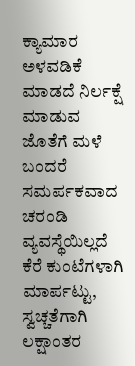ಕ್ಯಾಮಾರ ಅಳವಡಿಕೆ ಮಾಡದೆ ನಿರ್ಲಕ್ಷೆ ಮಾಡುವ ಜೊತೆಗೆ ಮಳೆ ಬಂದರೆ ಸಮರ್ಪಕವಾದ ಚರಂಡಿ ವ್ಯವಸ್ಥೆಯಿಲ್ಲದೆ ಕೆರೆ ಕುಂಟೆಗಳಾಗಿ ಮಾರ್ಪಟ್ಟು, ಸ್ವಚ್ಚತೆಗಾಗಿ ಲಕ್ಷಾಂತರ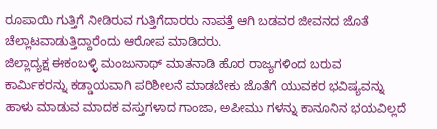ರೂಪಾಯಿ ಗುತ್ತಿಗೆ ನೀಡಿರುವ ಗುತ್ತಿಗೆದಾರರು ನಾಪತ್ತೆ ಆಗಿ ಬಡವರ ಜೀವನದ ಜೊತೆ ಚೆಲ್ಲಾಟವಾಡುತ್ತಿದ್ದಾರೆಂದು ಆರೋಪ ಮಾಡಿದರು.
ಜಿಲ್ಲಾದ್ಯಕ್ಷ ಈಕಂಬಳ್ಳಿ ಮಂಜುನಾಥ್ ಮಾತನಾಡಿ ಹೊರ ರಾಜ್ಯಗಳಿಂದ ಬರುವ ಕಾರ್ಮಿಕರನ್ನು ಕಡ್ಡಾಯವಾಗಿ ಪರಿಶೀಲನೆ ಮಾಡಬೇಕು ಜೊತೆಗೆ ಯುವಕರ ಭವಿಷ್ಯವನ್ನು ಹಾಳು ಮಾಡುವ ಮಾದಕ ವಸ್ತುಗಳಾದ ಗಾಂಜಾ, ಅಪೀಮು ಗಳನ್ನು ಕಾನೂನಿನ ಭಯವಿಲ್ಲದೆ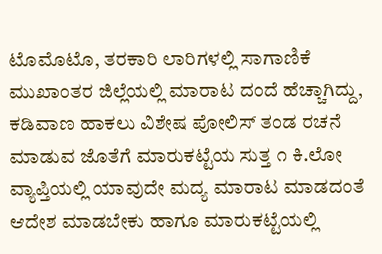ಟೊಮೊಟೊ, ತರಕಾರಿ ಲಾರಿಗಳಲ್ಲಿ ಸಾಗಾಣಿಕೆ ಮುಖಾಂತರ ಜಿಲ್ಲೆಯಲ್ಲಿ ಮಾರಾಟ ದಂದೆ ಹೆಚ್ಚಾಗಿದ್ದು, ಕಡಿವಾಣ ಹಾಕಲು ವಿಶೇಷ ಪೋಲಿಸ್ ತಂಡ ರಚನೆ ಮಾಡುವ ಜೊತೆಗೆ ಮಾರುಕಟ್ಟೆಯ ಸುತ್ತ ೧ ಕಿ.ಲೋ ವ್ಯಾಪ್ತಿಯಲ್ಲಿ ಯಾವುದೇ ಮದ್ಯ ಮಾರಾಟ ಮಾಡದಂತೆ ಆದೇಶ ಮಾಡಬೇಕು ಹಾಗೂ ಮಾರುಕಟ್ಟೆಯಲ್ಲಿ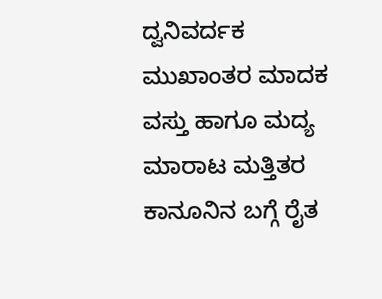ದ್ವನಿವರ್ದಕ ಮುಖಾಂತರ ಮಾದಕ ವಸ್ತು ಹಾಗೂ ಮದ್ಯ ಮಾರಾಟ ಮತ್ತಿತರ ಕಾನೂನಿನ ಬಗ್ಗೆ ರೈತ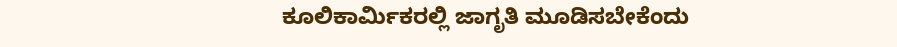ಕೂಲಿಕಾರ್ಮಿಕರಲ್ಲಿ ಜಾಗೃತಿ ಮೂಡಿಸಬೇಕೆಂದು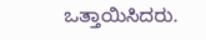ಒತ್ತಾಯಿಸಿದರು.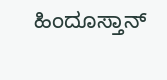ಹಿಂದೂಸ್ತಾನ್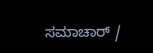ಸಮಾಚಾರ್ /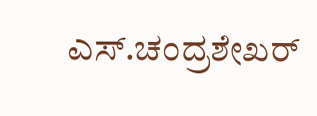ಎಸ್.ಚಂದ್ರಶೇಖರ್